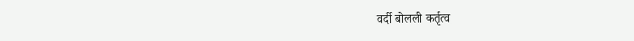वर्दी बोलली कर्तृत्व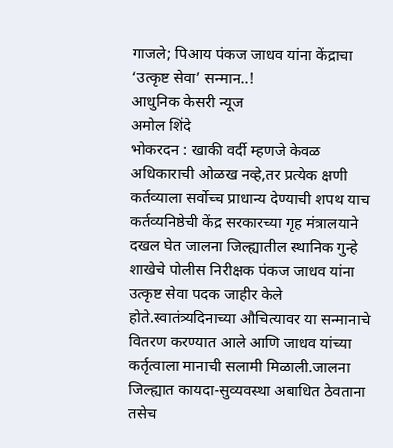गाजले; पिआय पंकज जाधव यांना केंद्राचा ‘उत्कृष्ट सेवा’ सन्मान..!
आधुनिक केसरी न्यूज
अमोल शिंदे
भोकरदन : खाकी वर्दी म्हणजे केवळ अधिकाराची ओळख नव्हे,तर प्रत्येक क्षणी कर्तव्याला सर्वोच्च प्राधान्य देण्याची शपथ याच कर्तव्यनिष्ठेची केंद्र सरकारच्या गृह मंत्रालयाने दखल घेत जालना जिल्ह्यातील स्थानिक गुन्हे शाखेचे पोलीस निरीक्षक पंकज जाधव यांना उत्कृष्ट सेवा पदक जाहीर केले होते.स्वातंत्र्यदिनाच्या औचित्यावर या सन्मानाचे वितरण करण्यात आले आणि जाधव यांच्या कर्तृत्वाला मानाची सलामी मिळाली.जालना जिल्ह्यात कायदा-सुव्यवस्था अबाधित ठेवताना तसेच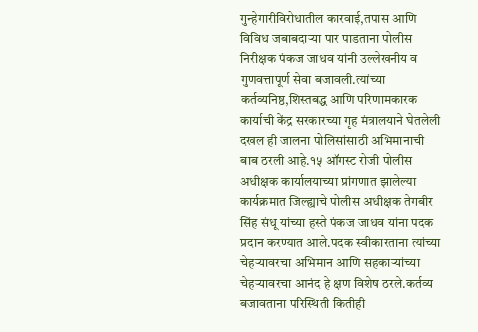गुन्हेगारीविरोधातील कारवाई,तपास आणि विविध जबाबदाऱ्या पार पाडताना पोलीस निरीक्षक पंकज जाधव यांनी उल्लेखनीय व गुणवत्तापूर्ण सेवा बजावली.त्यांच्या कर्तव्यनिष्ठ,शिस्तबद्ध आणि परिणामकारक कार्याची केंद्र सरकारच्या गृह मंत्रालयाने घेतलेली दखल ही जालना पोलिसांसाठी अभिमानाची बाब ठरली आहे.१५ ऑगस्ट रोजी पोलीस अधीक्षक कार्यालयाच्या प्रांगणात झालेल्या कार्यक्रमात जिल्ह्याचे पोलीस अधीक्षक तेगबीर सिंह संधू यांच्या हस्ते पंकज जाधव यांना पदक प्रदान करण्यात आले.पदक स्वीकारताना त्यांच्या चेहऱ्यावरचा अभिमान आणि सहकाऱ्यांच्या चेहऱ्यावरचा आनंद हे क्षण विशेष ठरले.कर्तव्य बजावताना परिस्थिती कितीही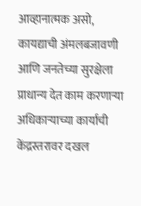आव्हानात्मक असो, कायद्याची अंमलबजावणी आणि जनतेच्या सुरक्षेला प्राधान्य देत काम करणाऱ्या अधिकाऱ्याच्या कार्याची केंद्रस्तरावर दखल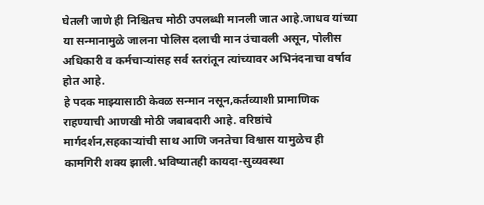घेतली जाणे ही निश्चितच मोठी उपलब्धी मानली जात आहे.जाधव यांच्या या सन्मानामुळे जालना पोलिस दलाची मान उंचावली असून, पोलीस अधिकारी व कर्मचाऱ्यांसह सर्व स्तरांतून त्यांच्यावर अभिनंदनाचा वर्षाव होत आहे.
हे पदक माझ्यासाठी केवळ सन्मान नसून,कर्तव्याशी प्रामाणिक राहण्याची आणखी मोठी जबाबदारी आहे. वरिष्ठांचे मार्गदर्शन,सहकाऱ्यांची साथ आणि जनतेचा विश्वास यामुळेच ही कामगिरी शक्य झाली.भविष्यातही कायदा-सुव्यवस्था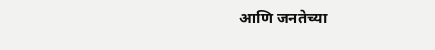आणि जनतेच्या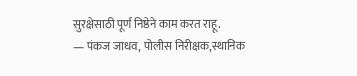सुरक्षेसाठी पूर्ण निष्ठेने काम करत राहू.
— पंकज जाधव, पोलीस निरीक्षक,स्थानिक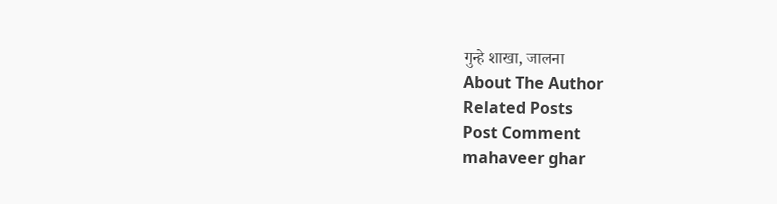गुन्हे शाखा, जालना
About The Author
Related Posts
Post Comment
mahaveer ghar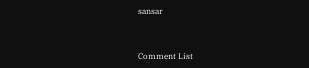sansar



Comment List